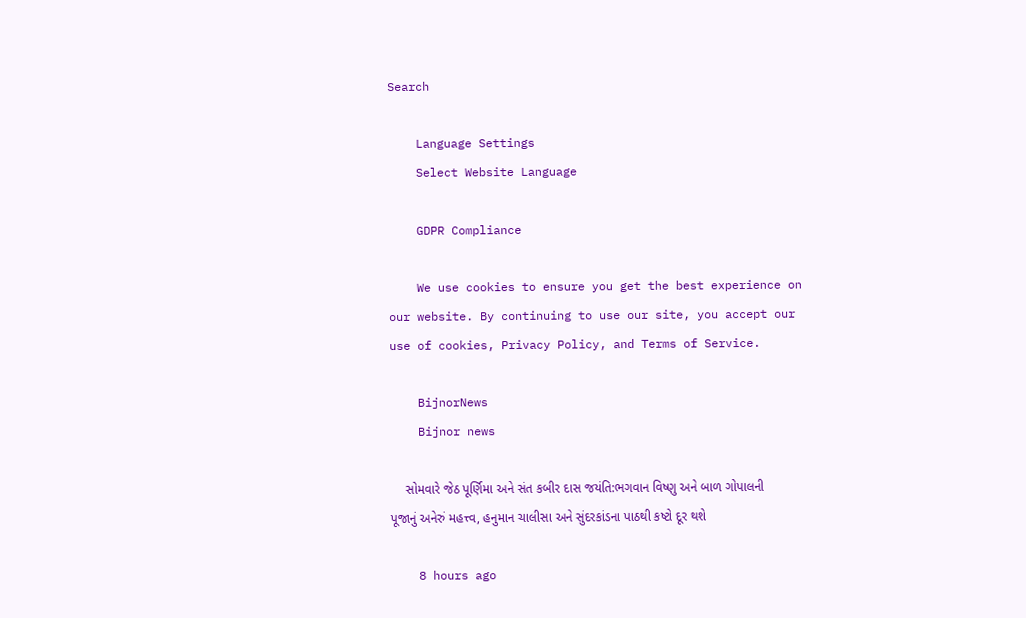Search

    Language Settings
    Select Website Language

    GDPR Compliance

    We use cookies to ensure you get the best experience on our website. By continuing to use our site, you accept our use of cookies, Privacy Policy, and Terms of Service.

    BijnorNews
    Bijnor news

    સોમવારે જેઠ પૂર્ણિમા અને સંત કબીર દાસ જયંતિ:ભગવાન વિષ્ણુ અને બાળ ગોપાલની પૂજાનું અનેરું મહત્ત્વ, હનુમાન ચાલીસા અને સુંદરકાંડના પાઠથી કષ્ટો દૂર થશે

    8 hours ago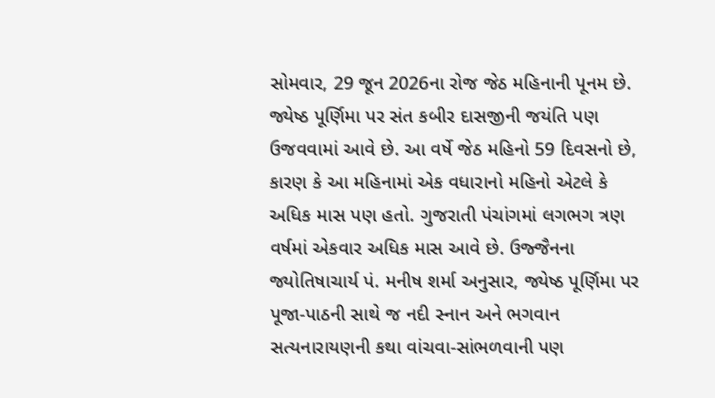સોમવાર, 29 જૂન 2026ના રોજ જેઠ મહિનાની પૂનમ છે. જ્યેષ્ઠ પૂર્ણિમા પર સંત કબીર દાસજીની જયંતિ પણ ઉજવવામાં આવે છે. આ વર્ષે જેઠ મહિનો 59 દિવસનો છે, કારણ કે આ મહિનામાં એક વધારાનો મહિનો એટલે કે અધિક માસ પણ હતો. ગુજરાતી પંચાંગમાં લગભગ ત્રણ વર્ષમાં એકવાર અધિક માસ આવે છે. ઉજ્જૈનના જ્યોતિષાચાર્ય પં. મનીષ શર્મા અનુસાર, જ્યેષ્ઠ પૂર્ણિમા પર પૂજા-પાઠની સાથે જ નદી સ્નાન અને ભગવાન સત્યનારાયણની કથા વાંચવા-સાંભળવાની પણ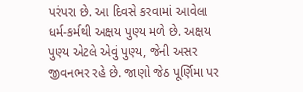પરંપરા છે. આ દિવસે કરવામાં આવેલા ધર્મ-કર્મથી અક્ષય પુણ્ય મળે છે. અક્ષય પુણ્ય એટલે એવું પુણ્ય, જેની અસર જીવનભર રહે છે. જાણો જેઠ પૂર્ણિમા પર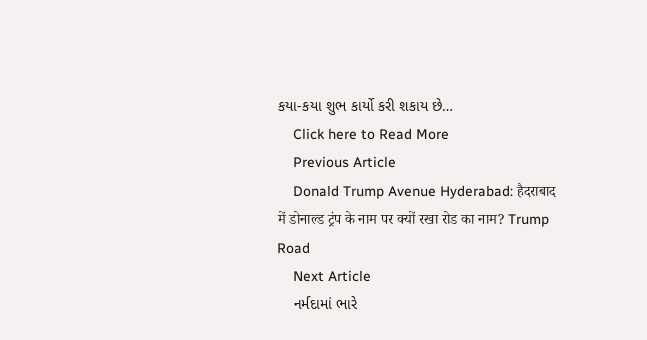કયા-કયા શુભ કાર્યો કરી શકાય છે…
    Click here to Read More
    Previous Article
    Donald Trump Avenue Hyderabad: हैदराबाद में डोनाल्ड ट्रंप के नाम पर क्यों रखा रोड का नाम? Trump Road
    Next Article
    નર્મદામાં ભારે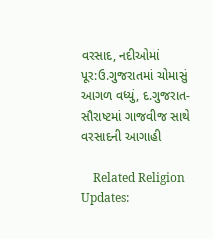વરસાદ, નદીઓમાં પૂર:ઉ.ગુજરાતમાં ચોમાસું આગળ વધ્યું, દ.ગુજરાત-સૌરાષ્ટમાં ગાજવીજ સાથે વરસાદની આગાહી

    Related Religion Updates: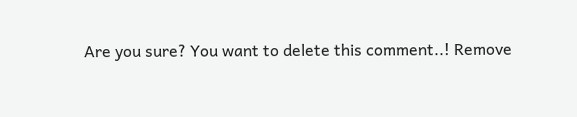Are you sure? You want to delete this comment..! Remove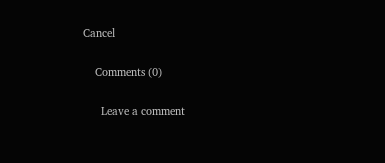Cancel

    Comments (0)

      Leave a comment